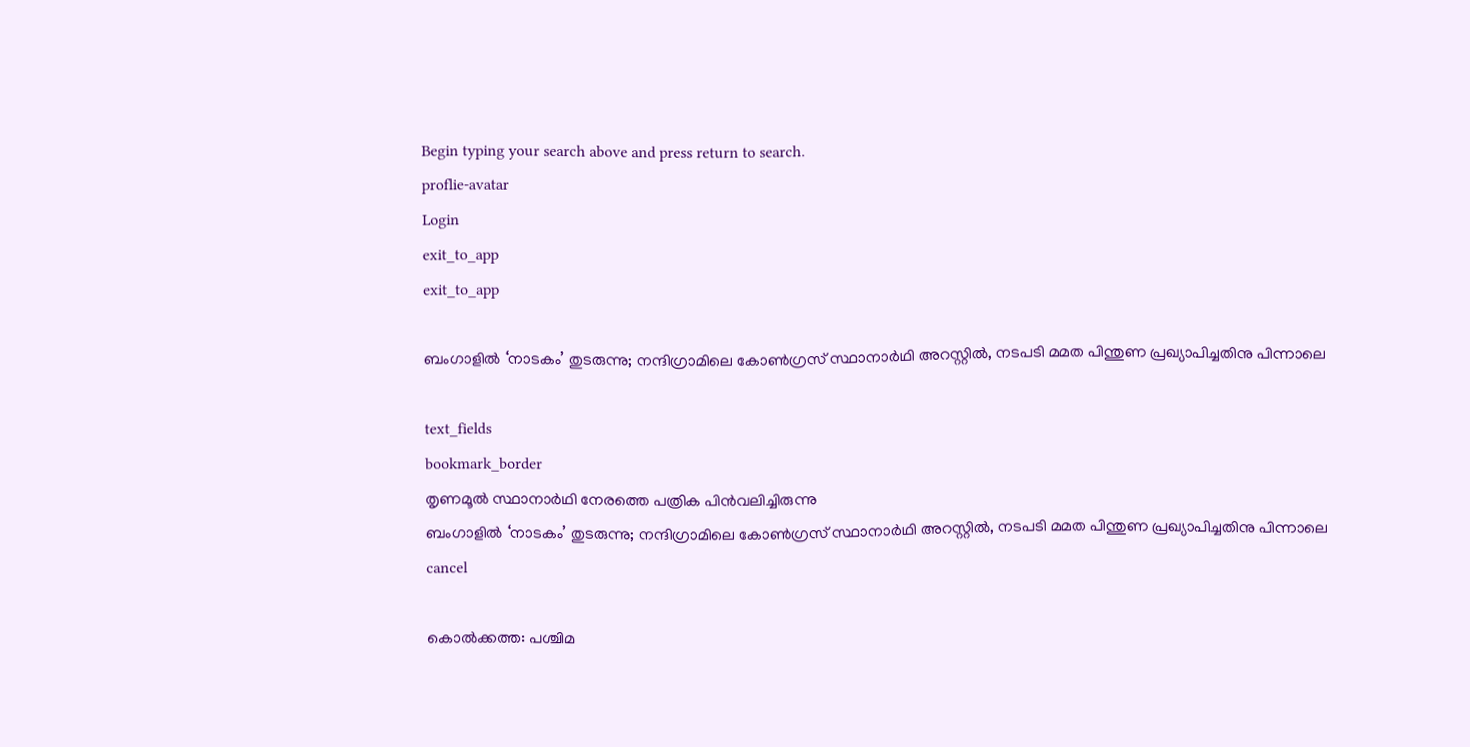Begin typing your search above and press return to search.
proflie-avatar
Login
exit_to_app
exit_to_app

ബംഗാളിൽ ‘നാടകം’ തുടരുന്നു; നന്ദിഗ്രാമിലെ കോൺഗ്രസ് സ്ഥാനാർഥി അറസ്റ്റിൽ, നടപടി മമത പിന്തുണ പ്രഖ്യാപിച്ചതിനു പിന്നാലെ

text_fields
bookmark_border
തൃണമൂൽ സ്ഥാനാർഥി നേരത്തെ പത്രിക പിൻവലിച്ചിരുന്നു
ബംഗാളിൽ ‘നാടകം’ തുടരുന്നു; നന്ദിഗ്രാമിലെ കോൺഗ്രസ് സ്ഥാനാർഥി അറസ്റ്റിൽ, നടപടി മമത പിന്തുണ പ്രഖ്യാപിച്ചതിനു പിന്നാലെ
cancel

കൊൽക്കത്ത: പശ്ചിമ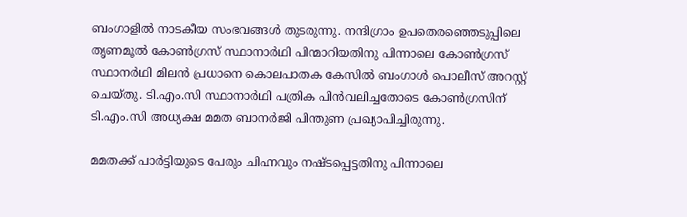ബംഗാളിൽ നാടകീയ സംഭവങ്ങൾ തുടരുന്നു. നന്ദിഗ്രാം ഉപതെരഞ്ഞെടുപ്പിലെ തൃണമൂൽ കോൺഗ്രസ് സ്ഥാനാർഥി പിന്മാറിയതിനു പിന്നാലെ കോൺഗ്രസ് സ്ഥാനർഥി മിലൻ പ്രധാനെ കൊലപാതക കേസിൽ ബംഗാൾ പൊലീസ് അറസ്റ്റ് ചെയ്തു. ടി.എം.സി സ്ഥാനാർഥി പത്രിക പിൻവലിച്ചതോടെ കോൺഗ്രസിന് ടി.എം.സി അധ്യക്ഷ മമത ബാനർജി പിന്തുണ പ്രഖ്യാപിച്ചിരുന്നു.

മമതക്ക് പാർട്ടിയുടെ പേരും ചിഹ്നവും നഷ്ടപ്പെട്ടതിനു പിന്നാലെ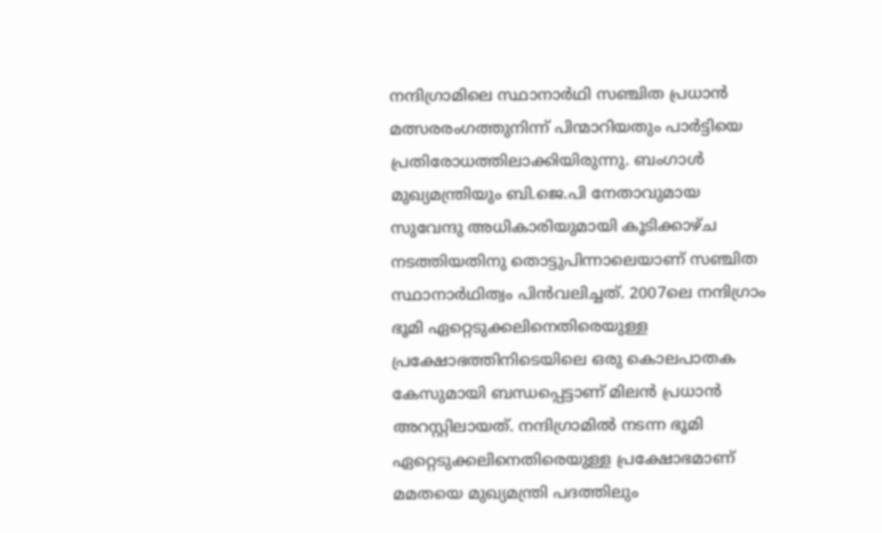നന്ദിഗ്രാമിലെ സ്ഥാനാർഥി സഞ്ചിത പ്രധാൻ മത്സരരംഗത്തുനിന്ന് പിന്മാറിയതും പാർട്ടിയെ പ്രതിരോധത്തിലാക്കിയിരുന്നു. ബംഗാൾ മുഖ്യമന്ത്രിയും ബി.ജെ.പി നേതാവുമായ സുവേന്ദു അധികാരിയുമായി കൂടിക്കാഴ്ച നടത്തിയതിനു തൊട്ടുപിന്നാലെയാണ് സഞ്ചിത സ്ഥാനാർഥിത്വം പിൻവലിച്ചത്. 2007ലെ നന്ദിഗ്രാം ഭൂമി ഏറ്റെടുക്കലിനെതിരെയുള്ള പ്രക്ഷോഭത്തിനിടെയിലെ ഒരു കൊലപാതക കേസുമായി ബന്ധപ്പെട്ടാണ് മിലൻ പ്രധാൻ അറസ്റ്റിലായത്. നന്ദിഗ്രാമിൽ നടന്ന ഭൂമി ഏറ്റെടുക്കലിനെതിരെയുള്ള പ്രക്ഷോഭമാണ് മമതയെ മുഖ്യമന്ത്രി പദത്തിലും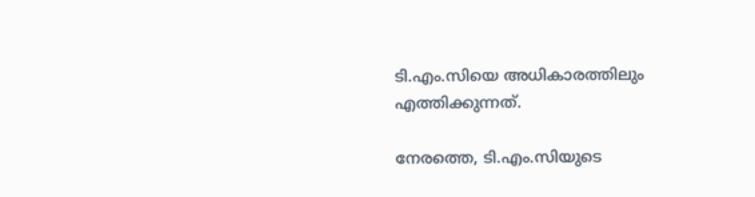ടി.എം.സിയെ അധികാരത്തിലും എത്തിക്കുന്നത്.

നേരത്തെ, ടി.എം.സിയുടെ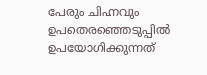പേരും ചിഹ്നവും ഉപതെരഞ്ഞെടുപ്പിൽ ഉപയോഗിക്കുന്നത്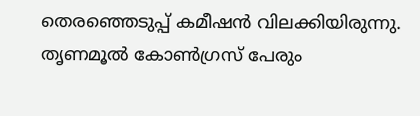തെരഞ്ഞെടുപ്പ് കമീഷൻ വിലക്കിയിരുന്നു. തൃണമൂൽ കോൺഗ്രസ് പേരും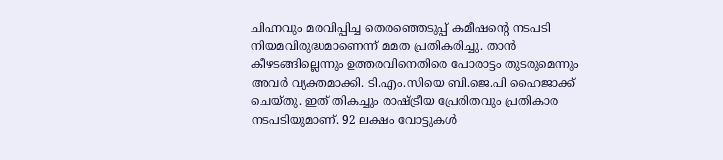ചിഹ്നവും മരവിപ്പിച്ച തെരഞ്ഞെടുപ്പ് കമീഷന്റെ നടപടി നിയമവിരുദ്ധമാണെന്ന് മമത പ്രതികരിച്ചു. താൻ കീഴടങ്ങില്ലെന്നും ഉത്തരവിനെതിരെ പോരാട്ടം തുടരുമെന്നും അവർ വ്യക്തമാക്കി. ടി.എം.സിയെ ബി.ജെ.പി ഹൈജാക്ക് ചെയ്തു. ഇത് തികച്ചും രാഷ്ട്രീയ പ്രേരിതവും പ്രതികാര നടപടിയുമാണ്. 92 ലക്ഷം വോട്ടുകൾ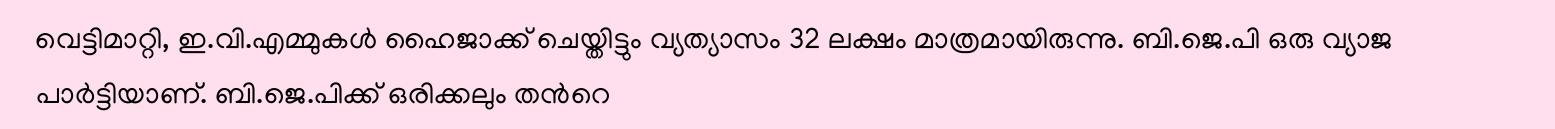വെട്ടിമാറ്റി, ഇ.വി.എമ്മുകൾ ഹൈജാക്ക് ചെയ്തിട്ടും വ്യത്യാസം 32 ലക്ഷം മാത്രമായിരുന്നു. ബി.ജെ.പി ഒരു വ്യാജ പാർട്ടിയാണ്. ബി.ജെ.പിക്ക് ഒരിക്കലും തന്‍റെ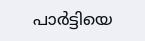പാർട്ടിയെ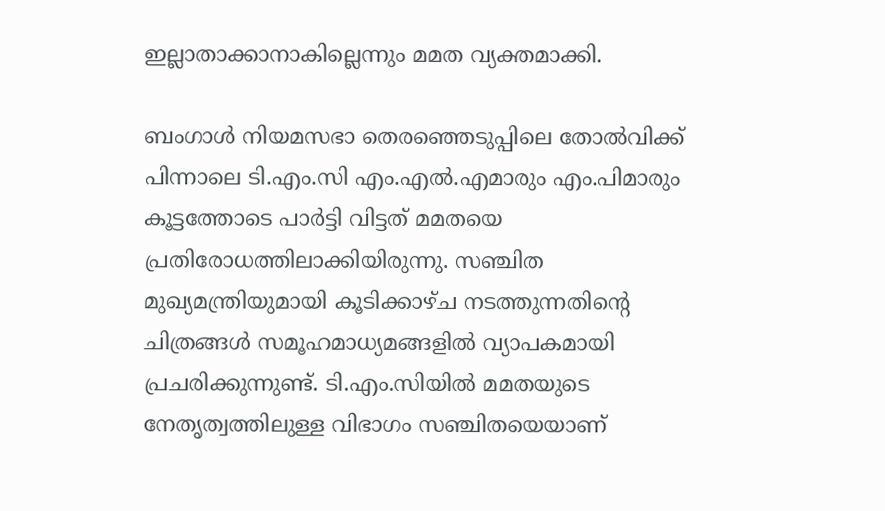ഇല്ലാതാക്കാനാകില്ലെന്നും മമത വ്യക്തമാക്കി.

ബംഗാൾ നിയമസഭാ തെരഞ്ഞെടുപ്പിലെ തോൽവിക്ക് പിന്നാലെ ടി.എം.സി എം.എൽ.എമാരും എം.പിമാരും കൂട്ടത്തോടെ പാർട്ടി വിട്ടത് മമതയെ പ്രതിരോധത്തിലാക്കിയിരുന്നു. സഞ്ചിത മുഖ്യമന്ത്രിയുമായി കൂടിക്കാഴ്ച നടത്തുന്നതിന്‍റെ ചിത്രങ്ങൾ സമൂഹമാധ്യമങ്ങളിൽ വ്യാപകമായി പ്രചരിക്കുന്നുണ്ട്. ടി.എം.സിയിൽ മമതയുടെ നേതൃത്വത്തിലുള്ള വിഭാഗം സഞ്ചിതയെയാണ്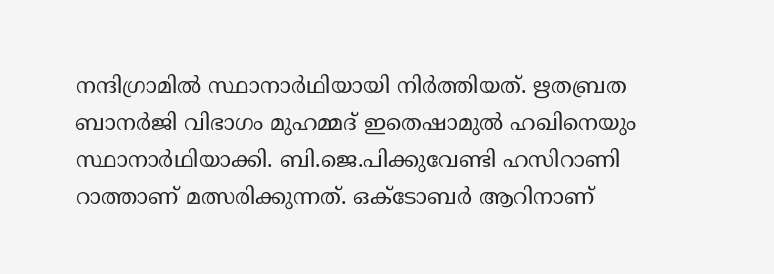നന്ദിഗ്രാമിൽ സ്ഥാനാർഥിയായി നിർത്തിയത്. ഋതബ്രത ബാനർജി വിഭാഗം മുഹമ്മദ് ഇതെഷാമുൽ ഹഖിനെയും സ്ഥാനാർഥിയാക്കി. ബി.ജെ.പിക്കുവേണ്ടി ഹസിറാണി റാത്താണ് മത്സരിക്കുന്നത്. ഒക്ടോബർ ആറിനാണ്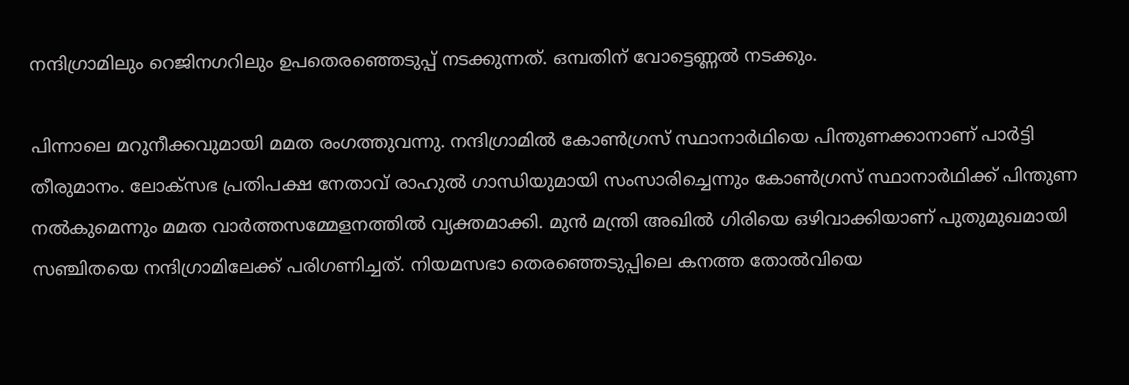നന്ദിഗ്രാമിലും റെജിനഗറിലും ഉപതെരഞ്ഞെടുപ്പ് നടക്കുന്നത്. ഒമ്പതിന് വോട്ടെണ്ണൽ നടക്കും.

പിന്നാലെ മറുനീക്കവുമായി മമത രംഗത്തുവന്നു. നന്ദിഗ്രാമിൽ കോൺഗ്രസ് സ്ഥാനാർഥിയെ പിന്തുണക്കാനാണ് പാർട്ടി തീരുമാനം. ലോക്സഭ പ്രതിപക്ഷ നേതാവ് രാഹുൽ ഗാന്ധിയുമായി സംസാരിച്ചെന്നും കോൺഗ്രസ് സ്ഥാനാർഥിക്ക് പിന്തുണ നൽകുമെന്നും മമത വാർത്തസമ്മേളനത്തിൽ വ്യക്തമാക്കി. മുൻ മന്ത്രി അഖിൽ ഗിരിയെ ഒഴിവാക്കിയാണ് പുതുമുഖമായി സഞ്ചിതയെ നന്ദിഗ്രാമിലേക്ക് പരിഗണിച്ചത്. നിയമസഭാ തെരഞ്ഞെടുപ്പിലെ കനത്ത തോൽവിയെ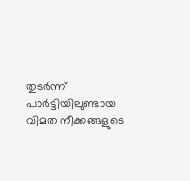തുടർന്ന് പാർട്ടിയിലുണ്ടായ വിമത നീക്കങ്ങളുടെ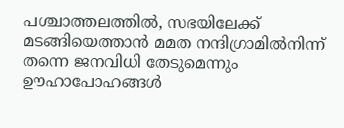പശ്ചാത്തലത്തിൽ, സഭയിലേക്ക് മടങ്ങിയെത്താൻ മമത നന്ദിഗ്രാമിൽനിന്ന് തന്നെ ജനവിധി തേടുമെന്നും ഊഹാപോഹങ്ങൾ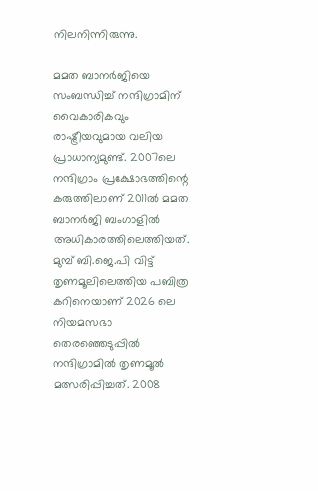നിലനിന്നിരുന്നു.

മമത ബാനർജിയെ സംബന്ധിച്ച് നന്ദിഗ്രാമിന് വൈകാരികവും രാഷ്ട്രീയവുമായ വലിയ പ്രാധാന്യമുണ്ട്. 2007ലെ നന്ദിഗ്രാം പ്രക്ഷോഭത്തിന്റെ കരുത്തിലാണ് 2011ൽ മമത ബാനർജി ബംഗാളിൽ അധികാരത്തിലെത്തിയത്. മുമ്പ് ബി.ജെ.പി വിട്ട് തൃണമൂലിലെത്തിയ പബിത്ര കറിനെയാണ് 2026 ലെ നിയമസഭാ തെരഞ്ഞെടുപ്പിൽ നന്ദിഗ്രാമിൽ തൃണമൂൽ മത്സരിപ്പിച്ചത്. 2008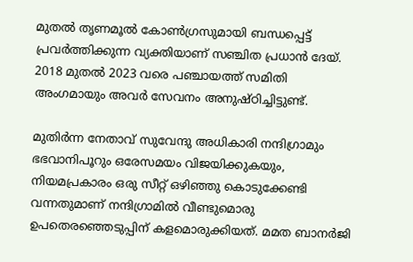മുതൽ തൃണമൂൽ കോൺഗ്രസുമായി ബന്ധപ്പെട്ട് പ്രവർത്തിക്കുന്ന വ്യക്തിയാണ് സഞ്ചിത പ്രധാൻ ദേയ്. 2018 മുതൽ 2023 വരെ പഞ്ചായത്ത് സമിതി അംഗമായും അവർ സേവനം അനുഷ്ഠിച്ചിട്ടുണ്ട്.

മുതിർന്ന നേതാവ് സുവേന്ദു അധികാരി നന്ദിഗ്രാമും ഭഭവാനിപൂറും ഒരേസമയം വിജയിക്കുകയും, നിയമപ്രകാരം ഒരു സീറ്റ് ഒഴിഞ്ഞു കൊടുക്കേണ്ടി വന്നതുമാണ് നന്ദിഗ്രാമിൽ വീണ്ടുമൊരു ഉപതെരഞ്ഞെടുപ്പിന് കളമൊരുക്കിയത്. മമത ബാനർജി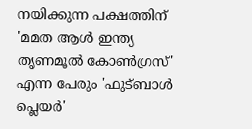നയിക്കുന്ന പക്ഷത്തിന് 'മമത ആൾ ഇന്ത്യ തൃണമൂൽ കോൺഗ്രസ്' എന്ന പേരും 'ഫുട്ബാൾ പ്ലെയർ'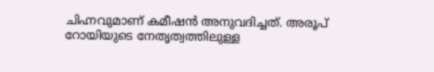ചിഹ്നവുമാണ് കമീഷൻ അനുവദിച്ചത്. അരൂപ് റോയിയുടെ നേതൃത്വത്തിലുള്ള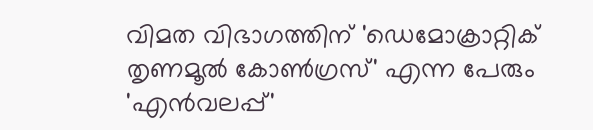വിമത വിഭാഗത്തിന് 'ഡെമോക്രാറ്റിക് തൃണമൂൽ കോൺഗ്രസ്' എന്ന പേരും 'എൻവലപ്പ്'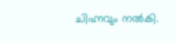ചിഹ്നവും നൽകി.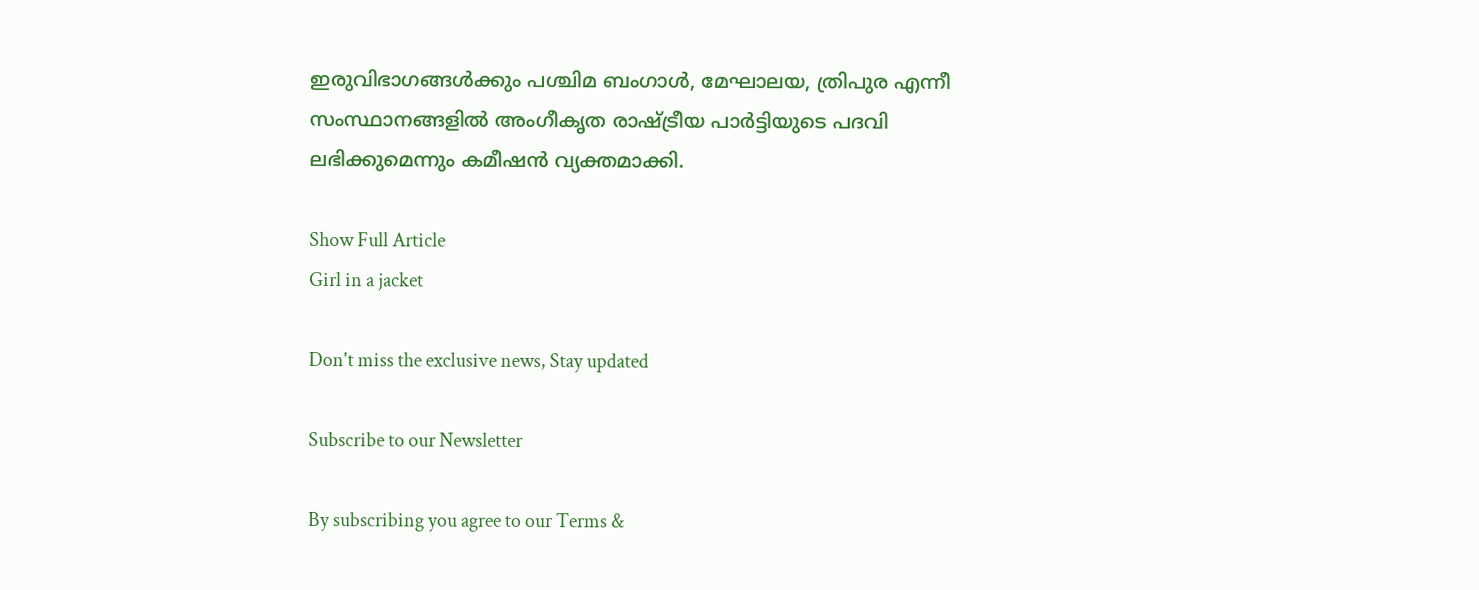ഇരുവിഭാഗങ്ങൾക്കും പശ്ചിമ ബംഗാൾ, മേഘാലയ, ത്രിപുര എന്നീ സംസ്ഥാനങ്ങളിൽ അംഗീകൃത രാഷ്ട്രീയ പാർട്ടിയുടെ പദവി ലഭിക്കുമെന്നും കമീഷൻ വ്യക്തമാക്കി.

Show Full Article
Girl in a jacket

Don't miss the exclusive news, Stay updated

Subscribe to our Newsletter

By subscribing you agree to our Terms &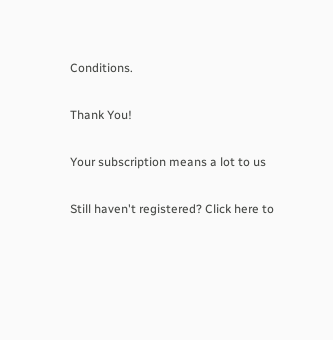Conditions.

Thank You!

Your subscription means a lot to us

Still haven't registered? Click here to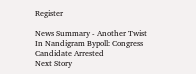Register

News Summary - Another Twist In Nandigram Bypoll: Congress Candidate Arrested
Next Story